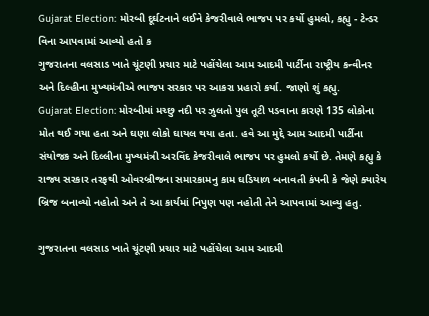Gujarat Election: મોરબી દૂર્ઘટનાને લઈને કેજરીવાલે ભાજપ પર કર્યો હુમલો, કહ્યુ - ટેન્ડર વિના આપવામાં આવ્યો હતો ક
ગુજરાતના વલસાડ ખાતે ચૂંટણી પ્રચાર માટે પહોંચેલા આમ આદમી પાર્ટીના રાષ્ટ્રીય કન્વીનર અને દિલ્હીના મુખ્યમંત્રીએ ભાજપ સરકાર પર આકરા પ્રહારો કર્યા. જાણો શું કહ્યુ.
Gujarat Election: મોરબીમાં મચ્છુ નદી પર ઝુલતો પુલ તૂટી પડવાના કારણે 135 લોકોના મોત થઈ ગયા હતા અને ઘણા લોકો ઘાયલ થયા હતા. હવે આ મુદ્દે આમ આદમી પાર્ટીના સંયોજક અને દિલ્લીના મુખ્યમંત્રી અરવિંદ કેજરીવાલે ભાજપ પર હુમલો કર્યો છે. તેમણે કહ્યુ કે રાજ્ય સરકાર તરફથી ઓવરબ્રીજના સમારકામનુ કામ ઘડિયાળ બનાવતી કંપની કે જેણે ક્યારેય બ્રિજ બનાવ્યો નહોતો અને તે આ કાર્યમાં નિપુણ પણ નહોતી તેને આપવામાં આવ્યુ હતુ.

ગુજરાતના વલસાડ ખાતે ચૂંટણી પ્રચાર માટે પહોંચેલા આમ આદમી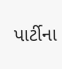પાર્ટીના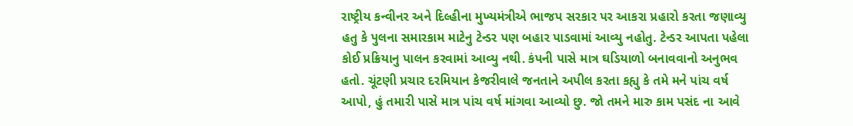રાષ્ટ્રીય કન્વીનર અને દિલ્હીના મુખ્યમંત્રીએ ભાજપ સરકાર પર આકરા પ્રહારો કરતા જણાવ્યુ હતુ કે પુલના સમારકામ માટેનુ ટેન્ડર પણ બહાર પાડવામાં આવ્યુ નહોતુ. ટેન્ડર આપતા પહેલા કોઈ પ્રક્રિયાનુ પાલન કરવામાં આવ્યુ નથી. કંપની પાસે માત્ર ઘડિયાળો બનાવવાનો અનુભવ હતો. ચૂંટણી પ્રચાર દરમિયાન કેજરીવાલે જનતાને અપીલ કરતા કહ્યુ કે તમે મને પાંચ વર્ષ આપો, હું તમારી પાસે માત્ર પાંચ વર્ષ માંગવા આવ્યો છુ. જો તમને મારુ કામ પસંદ ના આવે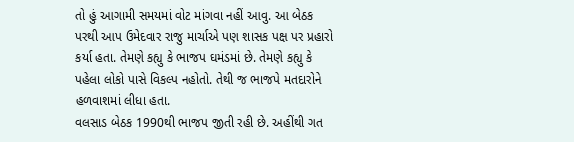તો હું આગામી સમયમાં વોટ માંગવા નહીં આવુ. આ બેઠક પરથી આપ ઉમેદવાર રાજુ માર્ચાએ પણ શાસક પક્ષ પર પ્રહારો કર્યા હતા. તેમણે કહ્યુ કે ભાજપ ઘમંડમાં છે. તેમણે કહ્યુ કે પહેલા લોકો પાસે વિકલ્પ નહોતો. તેથી જ ભાજપે મતદારોને હળવાશમાં લીધા હતા.
વલસાડ બેઠક 1990થી ભાજપ જીતી રહી છે. અહીંથી ગત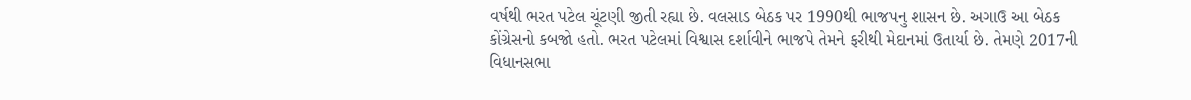વર્ષથી ભરત પટેલ ચૂંટણી જીતી રહ્યા છે. વલસાડ બેઠક પર 1990થી ભાજપનુ શાસન છે. અગાઉ આ બેઠક કોંગ્રેસનો કબજો હતો. ભરત પટેલમાં વિશ્વાસ દર્શાવીને ભાજપે તેમને ફરીથી મેદાનમાં ઉતાર્યા છે. તેમણે 2017ની વિધાનસભા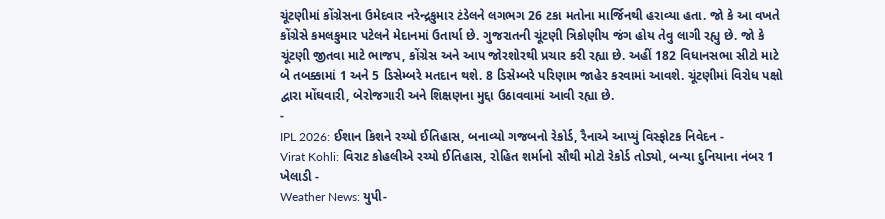ચૂંટણીમાં કોંગ્રેસના ઉમેદવાર નરેન્દ્રકુમાર ટંડેલને લગભગ 26 ટકા મતોના માર્જિનથી હરાવ્યા હતા. જો કે આ વખતે કોંગ્રેસે કમલકુમાર પટેલને મેદાનમાં ઉતાર્યા છે. ગુજરાતની ચૂંટણી ત્રિકોણીય જંગ હોય તેવુ લાગી રહ્યુ છે. જો કે ચૂંટણી જીતવા માટે ભાજપ, કોંગ્રેસ અને આપ જોરશોરથી પ્રચાર કરી રહ્યા છે. અહીં 182 વિધાનસભા સીટો માટે બે તબક્કામાં 1 અને 5 ડિસેમ્બરે મતદાન થશે. 8 ડિસેમ્બરે પરિણામ જાહેર કરવામાં આવશે. ચૂંટણીમાં વિરોધ પક્ષો દ્વારા મોંઘવારી, બેરોજગારી અને શિક્ષણના મુદ્દા ઉઠાવવામાં આવી રહ્યા છે.
-
IPL 2026: ઈશાન કિશને રચ્યો ઈતિહાસ, બનાવ્યો ગજબનો રેકોર્ડ, રૈનાએ આપ્યું વિસ્ફોટક નિવેદન -
Virat Kohli: વિરાટ કોહલીએ રચ્યો ઈતિહાસ, રોહિત શર્માનો સૌથી મોટો રેકોર્ડ તોડ્યો, બન્યા દુનિયાના નંબર 1 ખેલાડી -
Weather News: યુપી-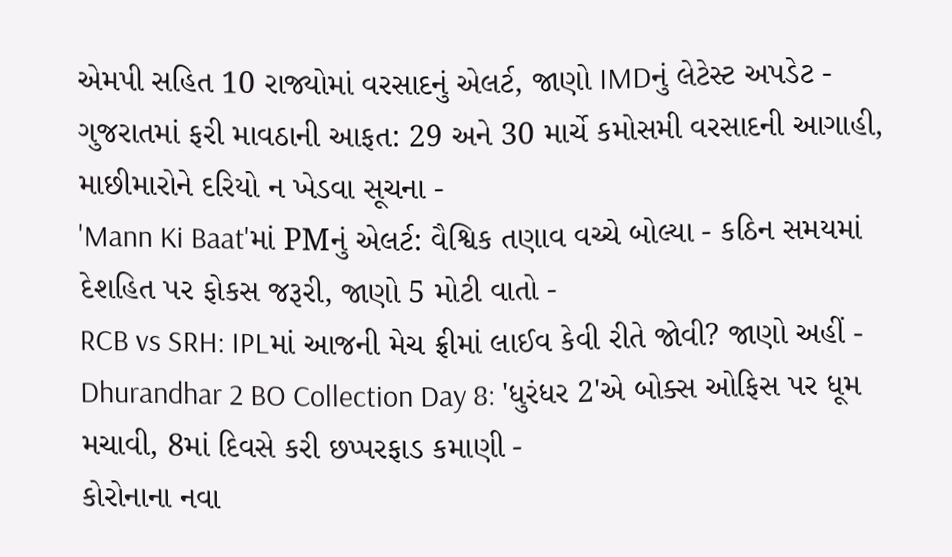એમપી સહિત 10 રાજ્યોમાં વરસાદનું એલર્ટ, જાણો IMDનું લેટેસ્ટ અપડેટ -
ગુજરાતમાં ફરી માવઠાની આફત: 29 અને 30 માર્ચે કમોસમી વરસાદની આગાહી, માછીમારોને દરિયો ન ખેડવા સૂચના -
'Mann Ki Baat'માં PMનું એલર્ટ: વૈશ્વિક તણાવ વચ્ચે બોલ્યા - કઠિન સમયમાં દેશહિત પર ફોકસ જરૂરી, જાણો 5 મોટી વાતો -
RCB vs SRH: IPLમાં આજની મેચ ફ્રીમાં લાઈવ કેવી રીતે જોવી? જાણો અહીં -
Dhurandhar 2 BO Collection Day 8: 'ધુરંધર 2'એ બોક્સ ઓફિસ પર ધૂમ મચાવી, 8માં દિવસે કરી છપ્પરફાડ કમાણી -
કોરોનાના નવા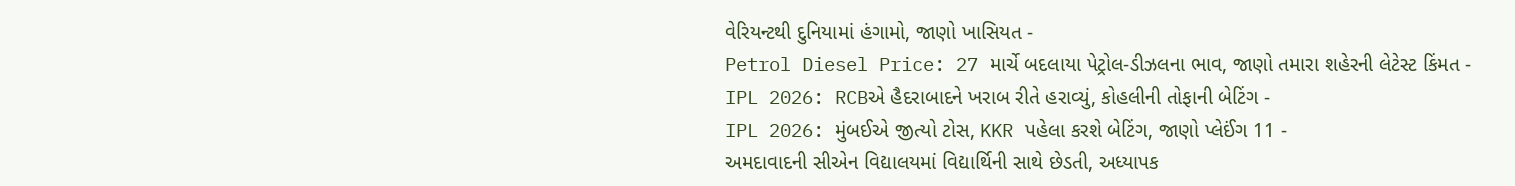વેરિયન્ટથી દુનિયામાં હંગામો, જાણો ખાસિયત -
Petrol Diesel Price: 27 માર્ચે બદલાયા પેટ્રોલ-ડીઝલના ભાવ, જાણો તમારા શહેરની લેટેસ્ટ કિંમત -
IPL 2026: RCBએ હૈદરાબાદને ખરાબ રીતે હરાવ્યું, કોહલીની તોફાની બેટિંગ -
IPL 2026: મુંબઈએ જીત્યો ટોસ, KKR પહેલા કરશે બેટિંગ, જાણો પ્લેઈંગ 11 -
અમદાવાદની સીએન વિદ્યાલયમાં વિદ્યાર્થિની સાથે છેડતી, અધ્યાપક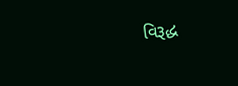વિરૂદ્ધ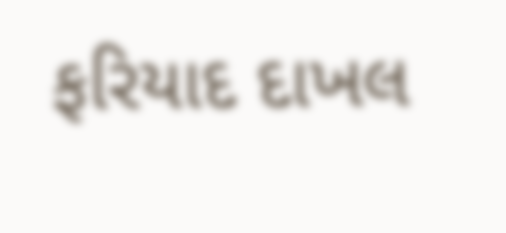ફરિયાદ દાખલ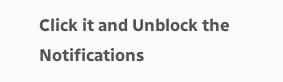Click it and Unblock the Notifications